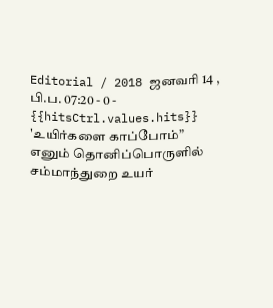Editorial / 2018 ஜனவரி 14 , பி.ப. 07:20 - 0 - {{hitsCtrl.values.hits}}
'உயிர்களை காப்போம்” எனும் தொனிப்பொருளில் சம்மாந்துறை உயர்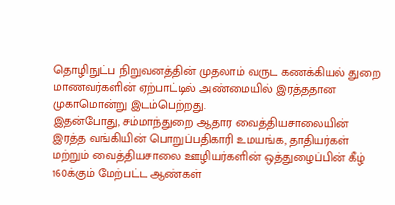தொழிநுட்ப நிறுவனத்தின் முதலாம் வருட கணக்கியல் துறை மாணவர்களின் ஏற்பாட்டில் அண்மையில் இரத்ததான முகாமொன்று இடம்பெற்றது.
இதன்போது, சம்மாந்துறை ஆதார வைத்தியசாலையின் இரத்த வங்கியின் பொறுப்பதிகாரி உமயங்க, தாதியர்கள் மற்றும் வைத்தியசாலை ஊழியர்களின் ஒத்துழைப்பின் கீழ் 160க்கும் மேற்பட்ட ஆண்கள்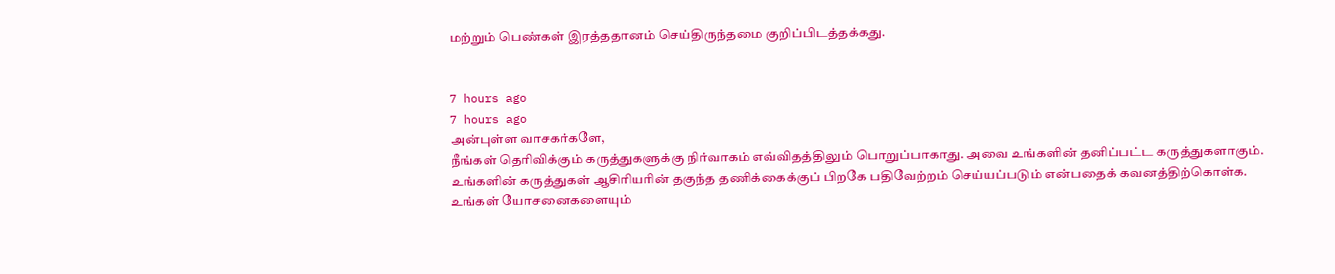மற்றும் பெண்கள் இரத்ததானம் செய்திருந்தமை குறிப்பிடத்தக்கது.


7 hours ago
7 hours ago
அன்புள்ள வாசகர்களே,
நீங்கள் தெரிவிக்கும் கருத்துகளுக்கு நிர்வாகம் எவ்விதத்திலும் பொறுப்பாகாது. அவை உங்களின் தனிப்பட்ட கருத்துகளாகும். உங்களின் கருத்துகள் ஆசிரியரின் தகுந்த தணிக்கைக்குப் பிறகே பதிவேற்றம் செய்யப்படும் என்பதைக் கவனத்திற்கொள்க. உங்கள் யோசனைகளையும்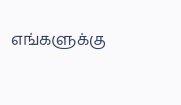எங்களுக்கு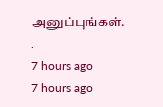அனுப்புங்கள். .
7 hours ago
7 hours ago